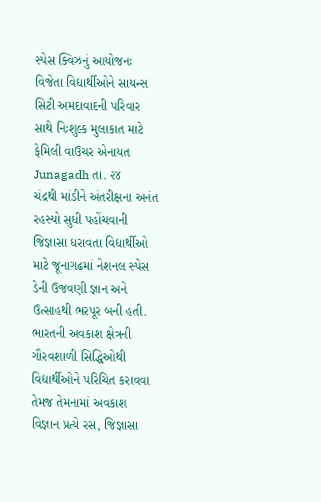સ્પેસ ક્વિઝનું આયોજનઃ વિજેતા વિદ્યાર્થીઓને સાયન્સ સિટી અમદાવાદની પરિવાર સાથે નિઃશુલ્ક મુલાકાત માટે ફેમિલી વાઉચર એનાયત
Junagadh તા. ૨૪
ચંદ્રથી માંડીને અંતરીક્ષના અનંત રહસ્યો સુધી પહોંચવાની જિજ્ઞાસા ધરાવતા વિદ્યાર્થીઓ માટે જૂનાગઢમાં નેશનલ સ્પેસ ડેની ઉજવણી જ્ઞાન અને ઉત્સાહથી ભરપૂર બની હતી. ભારતની અવકાશ ક્ષેત્રની ગૌરવશાળી સિદ્ધિઓથી વિદ્યાર્થીઓને પરિચિત કરાવવા તેમજ તેમનામાં અવકાશ વિજ્ઞાન પ્રત્યે રસ, જિજ્ઞાસા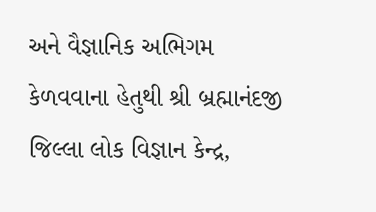અને વૈજ્ઞાનિક અભિગમ કેળવવાના હેતુથી શ્રી બ્રહ્માનંદજી જિલ્લા લોક વિજ્ઞાન કેન્દ્ર,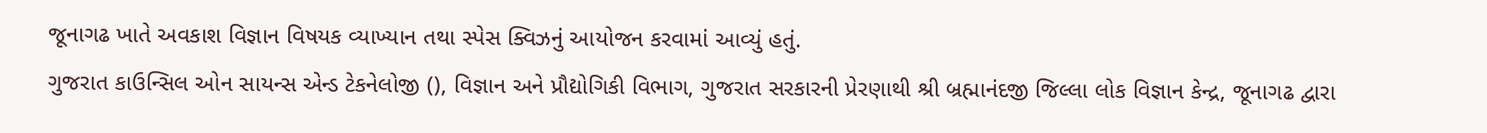જૂનાગઢ ખાતે અવકાશ વિજ્ઞાન વિષયક વ્યાખ્યાન તથા સ્પેસ ક્વિઝનું આયોજન કરવામાં આવ્યું હતું.
ગુજરાત કાઉન્સિલ ઓન સાયન્સ એન્ડ ટેકનેલોજી (), વિજ્ઞાન અને પ્રૌદ્યોગિકી વિભાગ, ગુજરાત સરકારની પ્રેરણાથી શ્રી બ્રહ્માનંદજી જિલ્લા લોક વિજ્ઞાન કેન્દ્ર, જૂનાગઢ દ્વારા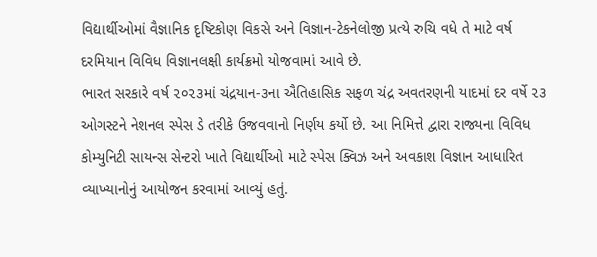વિદ્યાર્થીઓમાં વૈજ્ઞાનિક દૃષ્ટિકોણ વિકસે અને વિજ્ઞાન-ટેકનેલોજી પ્રત્યે રુચિ વધે તે માટે વર્ષ દરમિયાન વિવિધ વિજ્ઞાનલક્ષી કાર્યક્રમો યોજવામાં આવે છે.
ભારત સરકારે વર્ષ ૨૦૨૩માં ચંદ્રયાન-૩ના ઐતિહાસિક સફળ ચંદ્ર અવતરણની યાદમાં દર વર્ષે ૨૩ ઓગસ્ટને નેશનલ સ્પેસ ડે તરીકે ઉજવવાનો નિર્ણય કર્યો છે. આ નિમિત્તે દ્વારા રાજ્યના વિવિધ કોમ્યુનિટી સાયન્સ સેન્ટરો ખાતે વિદ્યાર્થીઓ માટે સ્પેસ ક્વિઝ અને અવકાશ વિજ્ઞાન આધારિત વ્યાખ્યાનોનું આયોજન કરવામાં આવ્યું હતું.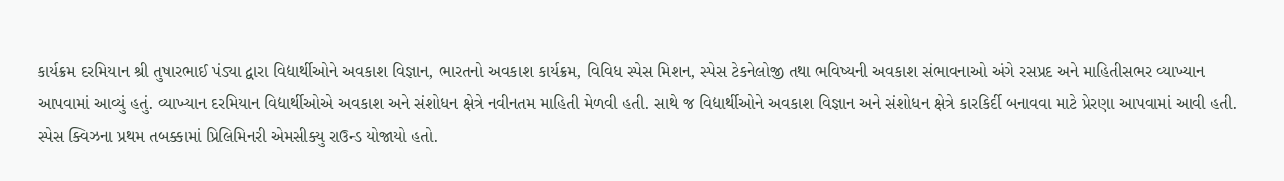કાર્યક્રમ દરમિયાન શ્રી તુષારભાઈ પંડ્યા દ્વારા વિદ્યાર્થીઓને અવકાશ વિજ્ઞાન, ભારતનો અવકાશ કાર્યક્રમ, વિવિધ સ્પેસ મિશન, સ્પેસ ટેકનેલોજી તથા ભવિષ્યની અવકાશ સંભાવનાઓ અંગે રસપ્રદ અને માહિતીસભર વ્યાખ્યાન આપવામાં આવ્યું હતું. વ્યાખ્યાન દરમિયાન વિદ્યાર્થીઓએ અવકાશ અને સંશોધન ક્ષેત્રે નવીનતમ માહિતી મેળવી હતી. સાથે જ વિદ્યાર્થીઓને અવકાશ વિજ્ઞાન અને સંશોધન ક્ષેત્રે કારકિર્દી બનાવવા માટે પ્રેરણા આપવામાં આવી હતી.
સ્પેસ ક્વિઝના પ્રથમ તબક્કામાં પ્રિલિમિનરી એમસીક્યુ રાઉન્ડ યોજાયો હતો.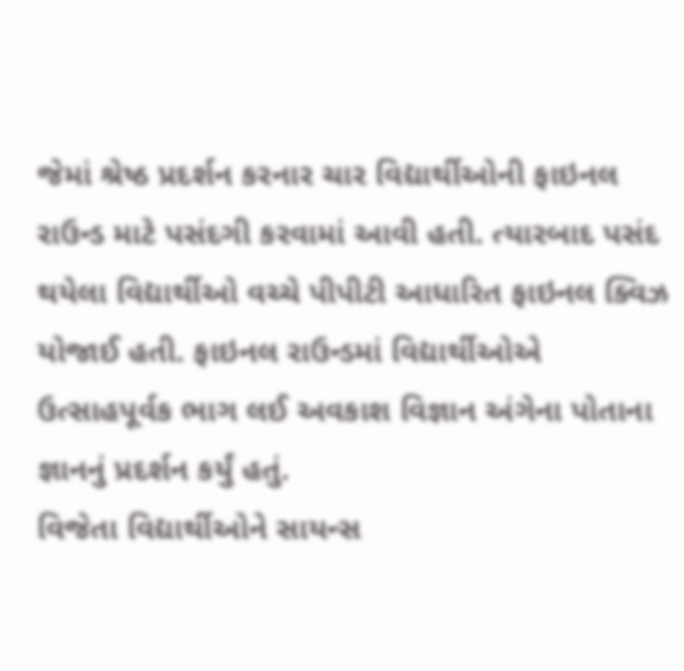જેમાં શ્રેષ્ઠ પ્રદર્શન કરનાર ચાર વિદ્યાર્થીઓની ફાઇનલ રાઉન્ડ માટે પસંદગી કરવામાં આવી હતી. ત્યારબાદ પસંદ થયેલા વિદ્યાર્થીઓ વચ્ચે પીપીટી આધારિત ફાઇનલ ક્વિઝ યોજાઈ હતી. ફાઇનલ રાઉન્ડમાં વિદ્યાર્થીઓએ ઉત્સાહપૂર્વક ભાગ લઈ અવકાશ વિજ્ઞાન અંગેના પોતાના જ્ઞાનનું પ્રદર્શન કર્યું હતું.
વિજેતા વિદ્યાર્થીઓને સાયન્સ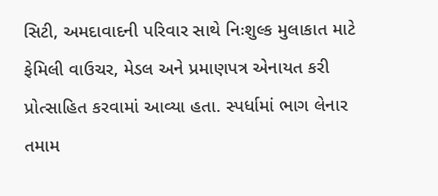સિટી, અમદાવાદની પરિવાર સાથે નિઃશુલ્ક મુલાકાત માટે ફેમિલી વાઉચર, મેડલ અને પ્રમાણપત્ર એનાયત કરી પ્રોત્સાહિત કરવામાં આવ્યા હતા. સ્પર્ધામાં ભાગ લેનાર તમામ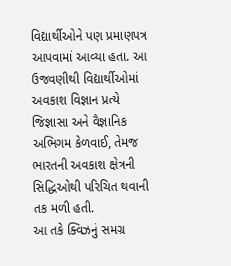વિદ્યાર્થીઓને પણ પ્રમાણપત્ર આપવામાં આવ્યા હતા. આ ઉજવણીથી વિદ્યાર્થીઓમાં અવકાશ વિજ્ઞાન પ્રત્યે જિજ્ઞાસા અને વૈજ્ઞાનિક અભિગમ કેળવાઈ, તેમજ ભારતની અવકાશ ક્ષેત્રની સિદ્ધિઓથી પરિચિત થવાની તક મળી હતી.
આ તકે ક્વિઝનું સમગ્ર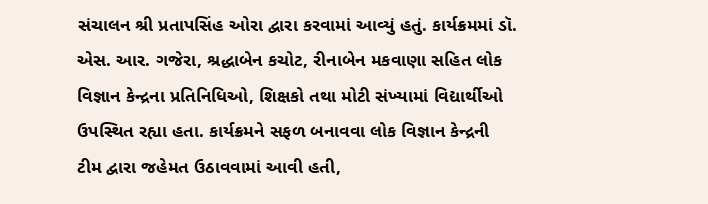સંચાલન શ્રી પ્રતાપસિંહ ઓરા દ્વારા કરવામાં આવ્યું હતું. કાર્યક્રમમાં ડૉ. એસ. આર. ગજેરા, શ્રદ્ધાબેન કચોટ, રીનાબેન મકવાણા સહિત લોક વિજ્ઞાન કેન્દ્રના પ્રતિનિધિઓ, શિક્ષકો તથા મોટી સંખ્યામાં વિદ્યાર્થીઓ ઉપસ્થિત રહ્યા હતા. કાર્યક્રમને સફળ બનાવવા લોક વિજ્ઞાન કેન્દ્રની ટીમ દ્વારા જહેમત ઉઠાવવામાં આવી હતી,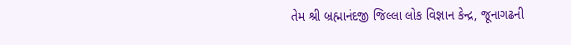તેમ શ્રી બ્રહ્માનંદજી જિલ્લા લોક વિજ્ઞાન કેન્દ્ર, જૂનાગઢની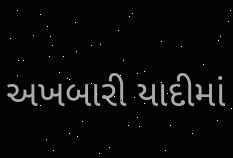અખબારી યાદીમાં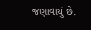જણાવાયું છે.